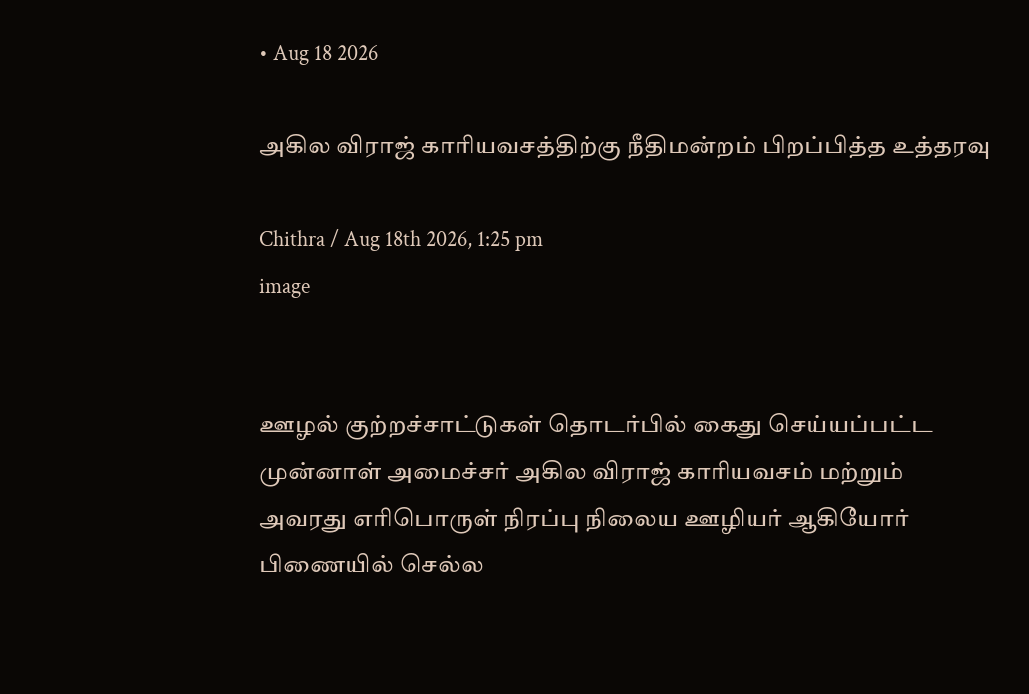• Aug 18 2026

அகில விராஜ் காரியவசத்திற்கு நீதிமன்றம் பிறப்பித்த உத்தரவு

Chithra / Aug 18th 2026, 1:25 pm
image


ஊழல் குற்றச்சாட்டுகள் தொடர்பில் கைது செய்யப்பட்ட முன்னாள் அமைச்சர் அகில விராஜ் காரியவசம் மற்றும் அவரது எரிபொருள் நிரப்பு நிலைய ஊழியர் ஆகியோர் பிணையில் செல்ல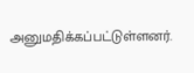அனுமதிக்கப்பட்டுள்ளனர்.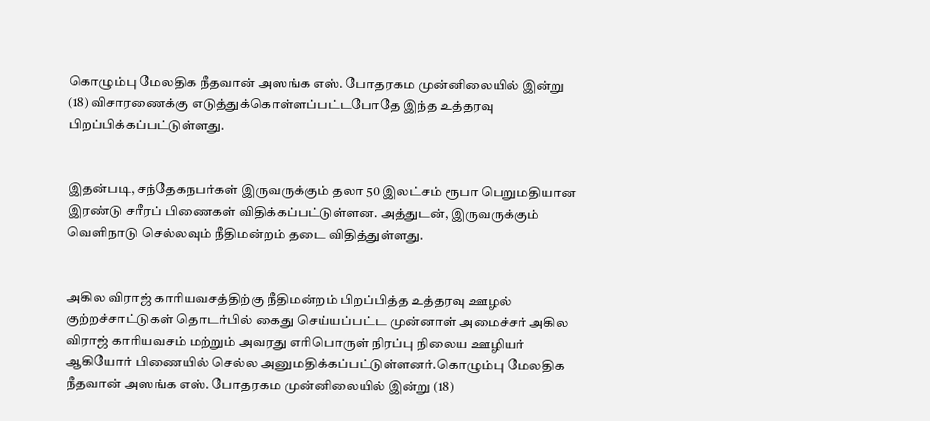கொழும்பு மேலதிக நீதவான் அஸங்க எஸ். போதரகம முன்னிலையில் இன்று (18) விசாரணைக்கு எடுத்துக்கொள்ளப்பட்டபோதே இந்த உத்தரவு பிறப்பிக்கப்பட்டுள்ளது.


இதன்படி, சந்தேகநபர்கள் இருவருக்கும் தலா 50 இலட்சம் ரூபா பெறுமதியான இரண்டு சரீரப் பிணைகள் விதிக்கப்பட்டுள்ளன. அத்துடன், இருவருக்கும் வெளிநாடு செல்லவும் நீதிமன்றம் தடை விதித்துள்ளது.


அகில விராஜ் காரியவசத்திற்கு நீதிமன்றம் பிறப்பித்த உத்தரவு ஊழல் குற்றச்சாட்டுகள் தொடர்பில் கைது செய்யப்பட்ட முன்னாள் அமைச்சர் அகில விராஜ் காரியவசம் மற்றும் அவரது எரிபொருள் நிரப்பு நிலைய ஊழியர் ஆகியோர் பிணையில் செல்ல அனுமதிக்கப்பட்டுள்ளனர்.கொழும்பு மேலதிக நீதவான் அஸங்க எஸ். போதரகம முன்னிலையில் இன்று (18)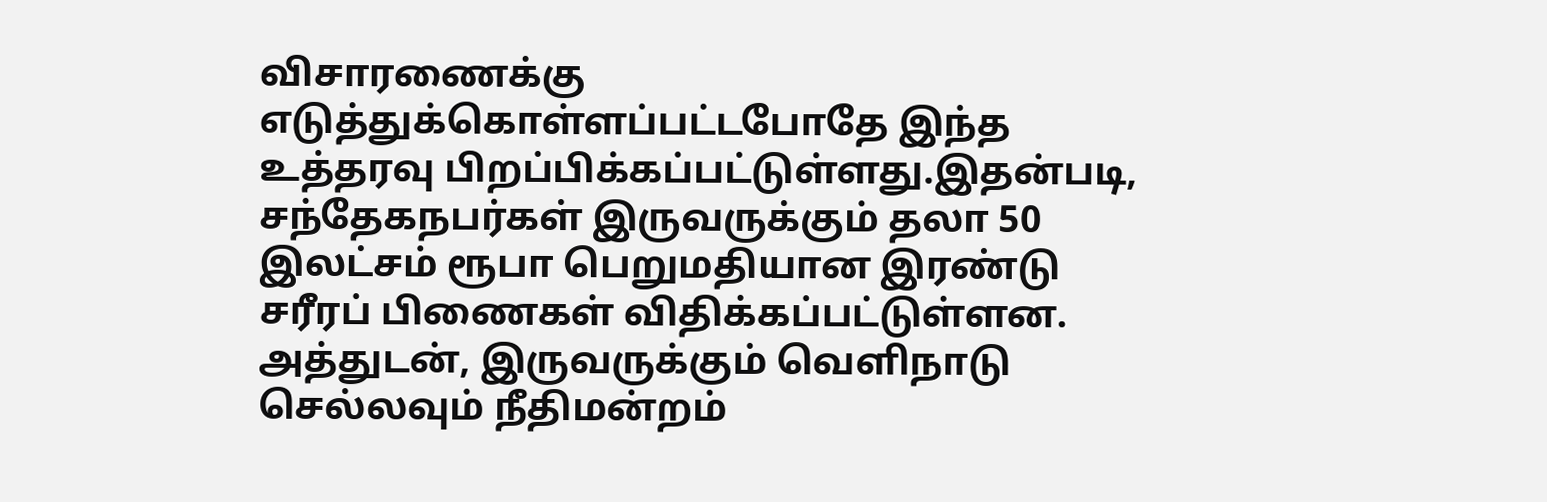விசாரணைக்கு எடுத்துக்கொள்ளப்பட்டபோதே இந்த உத்தரவு பிறப்பிக்கப்பட்டுள்ளது.இதன்படி, சந்தேகநபர்கள் இருவருக்கும் தலா 50 இலட்சம் ரூபா பெறுமதியான இரண்டு சரீரப் பிணைகள் விதிக்கப்பட்டுள்ளன. அத்துடன், இருவருக்கும் வெளிநாடு செல்லவும் நீதிமன்றம்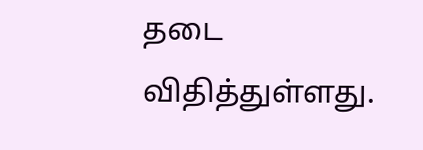தடை விதித்துள்ளது.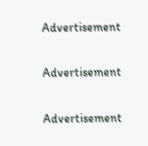Advertisement

Advertisement

Advertisement